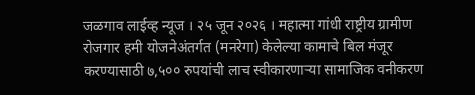जळगाव लाईव्ह न्यूज । २५ जून २०२६ । महात्मा गांधी राष्ट्रीय ग्रामीण रोजगार हमी योजनेअंतर्गत (मनरेगा) केलेल्या कामाचे बिल मंजूर करण्यासाठी ७,५०० रुपयांची लाच स्वीकारणाऱ्या सामाजिक वनीकरण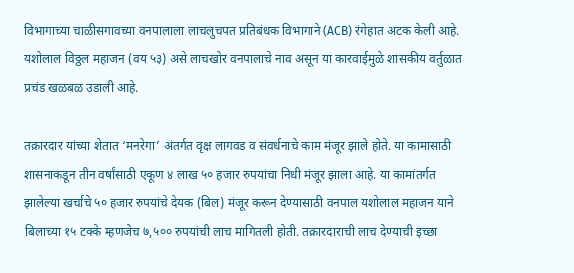विभागाच्या चाळीसगावच्या वनपालाला लाचलुचपत प्रतिबंधक विभागाने (ACB) रंगेहात अटक केली आहे. यशोलाल विठ्ठल महाजन (वय ५३) असे लाचखोर वनपालाचे नाव असून या कारवाईमुळे शासकीय वर्तुळात प्रचंड खळबळ उडाली आहे.

तक्रारदार यांच्या शेतात ‘मनरेगा’ अंतर्गत वृक्ष लागवड व संवर्धनाचे काम मंजूर झाले होते. या कामासाठी शासनाकडून तीन वर्षांसाठी एकूण ४ लाख ५० हजार रुपयांचा निधी मंजूर झाला आहे. या कामांतर्गत झालेल्या खर्चाचे ५० हजार रुपयांचे देयक (बिल) मंजूर करून देण्यासाठी वनपाल यशोलाल महाजन याने बिलाच्या १५ टक्के म्हणजेच ७,५०० रुपयांची लाच मागितली होती. तक्रारदाराची लाच देण्याची इच्छा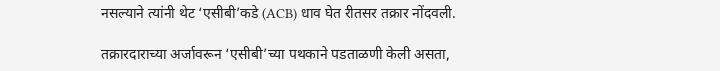नसल्याने त्यांनी थेट ‘एसीबी’कडे (ACB) धाव घेत रीतसर तक्रार नोंदवली.

तक्रारदाराच्या अर्जावरून ‘एसीबी’च्या पथकाने पडताळणी केली असता,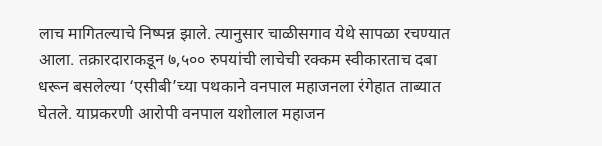लाच मागितल्याचे निष्पन्न झाले. त्यानुसार चाळीसगाव येथे सापळा रचण्यात आला. तक्रारदाराकडून ७,५०० रुपयांची लाचेची रक्कम स्वीकारताच दबा धरून बसलेल्या ‘एसीबी’च्या पथकाने वनपाल महाजनला रंगेहात ताब्यात घेतले. याप्रकरणी आरोपी वनपाल यशोलाल महाजन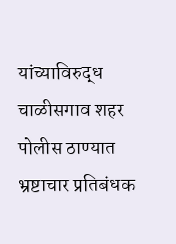यांच्याविरुद्ध चाळीसगाव शहर पोलीस ठाण्यात भ्रष्टाचार प्रतिबंधक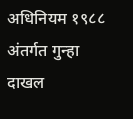अधिनियम १९८८ अंतर्गत गुन्हा दाखल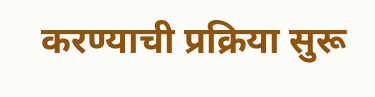करण्याची प्रक्रिया सुरू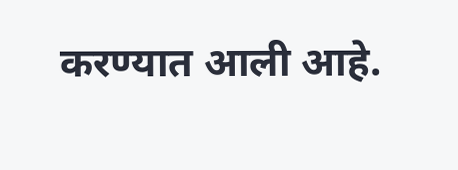करण्यात आली आहे.